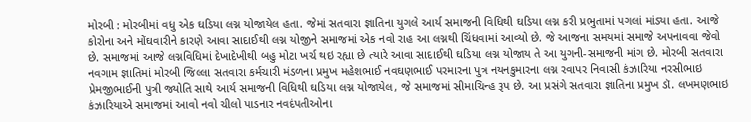મોરબી : મોરબીમાં વધુ એક ઘડિયા લગ્ન યોજાયેલ હતા. જેમાં સતવારા જ્ઞાતિના યુગલે આર્ય સમાજની વિધિથી ઘડિયા લગ્ન કરી પ્રભુતામાં પગલાં માંડ્યા હતા. આજે કોરોના અને મોંઘવારીને કારણે આવા સાદાઈથી લગ્ન યોજીને સમાજમાં એક નવો રાહ આ લગ્નથી ચિંધવામાં આવ્યો છે. જે આજના સમયમાં સમાજે અપનાવવા જેવો છે. સમાજમાં આજે લગ્નવિધિમાં દેખાદેખીથી બહુ મોટા ખર્ચ થઇ રહ્યા છે ત્યારે આવા સાદાઈથી ઘડિયા લગ્ન યોજાય તે આ યુગની-સમાજની માંગ છે. મોરબી સતવારા નવગામ જ્ઞાતિમાં મોરબી જિલ્લા સતવારા કર્મચારી મંડળના પ્રમુખ મહેશભાઈ નવઘણભાઈ પરમારના પુત્ર નયનકુમારના લગ્ન રવાપર નિવાસી કંઝારિયા નરસીભાઇ પ્રેમજીભાઈની પુત્રી જ્યોતિ સાથે આર્ય સમાજની વિધિથી ઘડિયા લગ્ન યોજાયેલ, જે સમાજમાં સીમાચિન્હ રૂપ છે. આ પ્રસંગે સતવારા જ્ઞાતિના પ્રમુખ ડૉ. લખમણભાઇ કંઝારિયાએ સમાજમાં આવો નવો ચીલો પાડનાર નવદંપતીઓના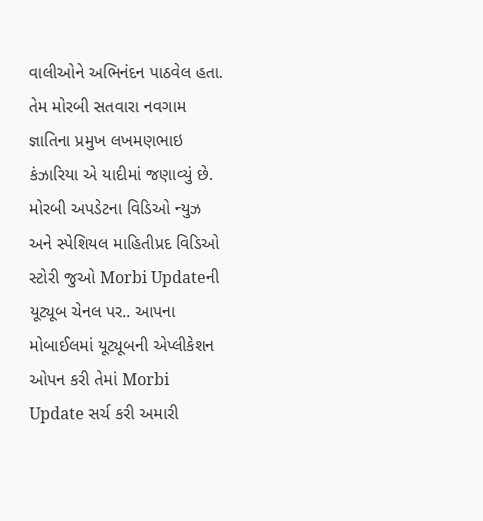વાલીઓને અભિનંદન પાઠવેલ હતા. તેમ મોરબી સતવારા નવગામ જ્ઞાતિના પ્રમુખ લખમણભાઇ કંઝારિયા એ યાદીમાં જણાવ્યું છે. મોરબી અપડેટના વિડિઓ ન્યુઝ અને સ્પેશિયલ માહિતીપ્રદ વિડિઓ સ્ટોરી જુઓ Morbi Updateની યૂટ્યૂબ ચેનલ પર.. આપના મોબાઈલમાં યૂટ્યૂબની એપ્લીકેશન ઓપન કરી તેમાં Morbi Update સર્ચ કરી અમારી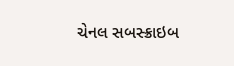ચેનલ સબસ્ક્રાઇબ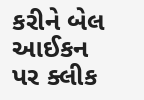કરીને બેલ આઈકન પર ક્લીક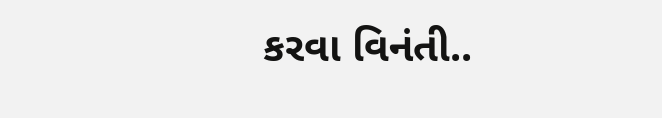કરવા વિનંતી..